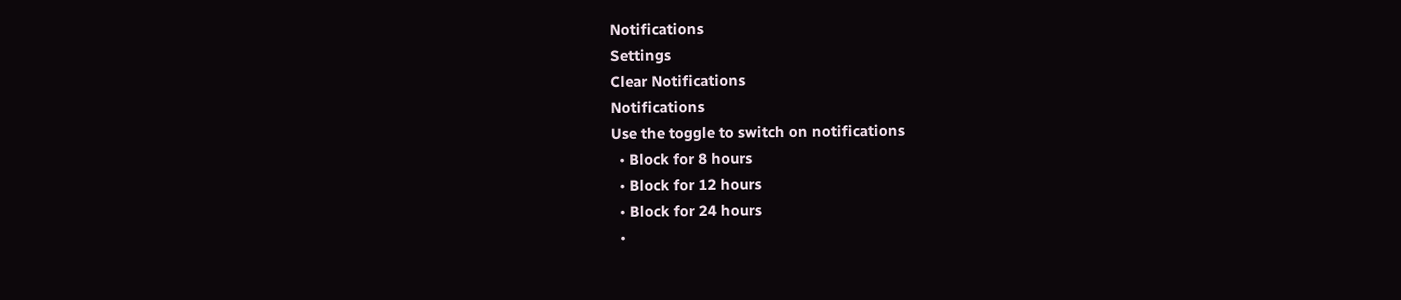Notifications
Settings
Clear Notifications
Notifications
Use the toggle to switch on notifications
  • Block for 8 hours
  • Block for 12 hours
  • Block for 24 hours
  •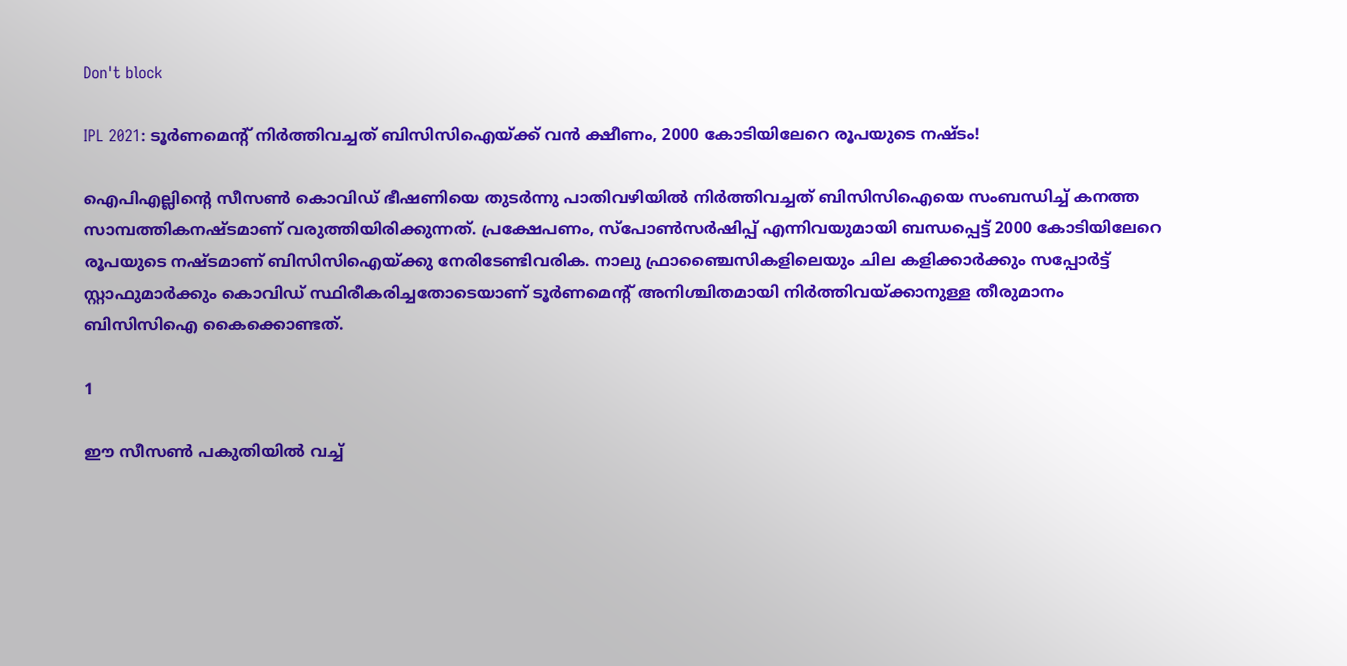Don't block

IPL 2021: ടൂര്‍ണമെന്റ് നിര്‍ത്തിവച്ചത് ബിസിസിഐയ്ക്ക് വന്‍ ക്ഷീണം, 2000 കോടിയിലേറെ രൂപയുടെ നഷ്ടം!

ഐപിഎല്ലിന്റെ സീസണ്‍ കൊവിഡ് ഭീഷണിയെ തുടര്‍ന്നു പാതിവഴിയില്‍ നിര്‍ത്തിവച്ചത് ബിസിസിഐയെ സംബന്ധിച്ച് കനത്ത സാമ്പത്തികനഷ്ടമാണ് വരുത്തിയിരിക്കുന്നത്. പ്രക്ഷേപണം, സ്‌പോണ്‍സര്‍ഷിപ്പ് എന്നിവയുമായി ബന്ധപ്പെട്ട് 2000 കോടിയിലേറെ രൂപയുടെ നഷ്ടമാണ് ബിസിസിഐയ്ക്കു നേരിടേണ്ടിവരിക. നാലു ഫ്രാഞ്ചൈസികളിലെയും ചില കളിക്കാര്‍ക്കും സപ്പോര്‍ട്ട് സ്റ്റാഫുമാര്‍ക്കും കൊവിഡ് സ്ഥിരീകരിച്ചതോടെയാണ് ടൂര്‍ണമെന്റ് അനിശ്ചിതമായി നിര്‍ത്തിവയ്ക്കാനുള്ള തീരുമാനം ബിസിസിഐ കൈക്കൊണ്ടത്.

1

ഈ സീസണ്‍ പകുതിയില്‍ വച്ച്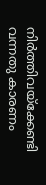നിര്‍ത്തിവയ്‌ക്കേണ്ടി വന്നതു കാരണം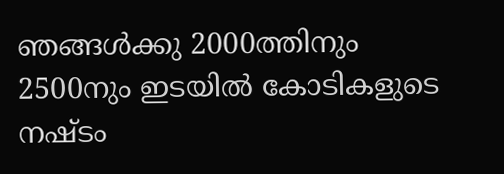ഞങ്ങള്‍ക്കു 2000ത്തിനും 2500നും ഇടയില്‍ കോടികളുടെ നഷ്ടം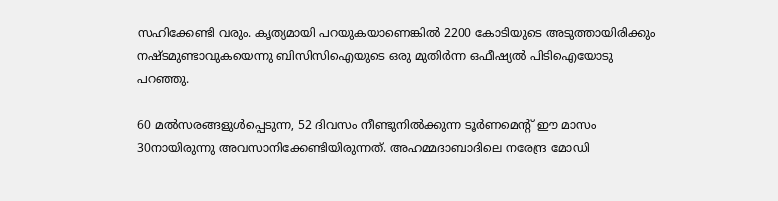സഹിക്കേണ്ടി വരും. കൃത്യമായി പറയുകയാണെങ്കില്‍ 2200 കോടിയുടെ അടുത്തായിരിക്കും നഷ്ടമുണ്ടാവുകയെന്നു ബിസിസിഐയുടെ ഒരു മുതിര്‍ന്ന ഒഫീഷ്യല്‍ പിടിഐയോടു പറഞ്ഞു.

60 മല്‍സരങ്ങളുള്‍പ്പെടുന്ന, 52 ദിവസം നീണ്ടുനില്‍ക്കുന്ന ടൂര്‍ണമെന്റ് ഈ മാസം 30നായിരുന്നു അവസാനിക്കേണ്ടിയിരുന്നത്. അഹമ്മദാബാദിലെ നരേന്ദ്ര മോഡി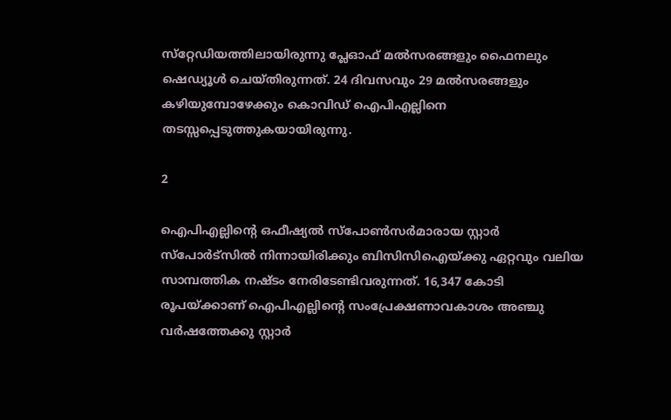സ്‌റ്റേഡിയത്തിലായിരുന്നു പ്ലേഓഫ് മല്‍സരങ്ങളും ഫൈനലും ഷെഡ്യൂള്‍ ചെയ്തിരുന്നത്. 24 ദിവസവും 29 മല്‍സരങ്ങളും കഴിയുമ്പോഴേക്കും കൊവിഡ് ഐപിഎല്ലിനെ തടസ്സപ്പെടുത്തുകയായിരുന്നു.

2

ഐപിഎല്ലിന്റെ ഒഫീഷ്യല്‍ സ്‌പോണ്‍സര്‍മാരായ സ്റ്റാര്‍ സ്‌പോര്‍ട്‌സില്‍ നിന്നായിരിക്കും ബിസിസിഐയ്ക്കു ഏറ്റവും വലിയ സാമ്പത്തിക നഷ്ടം നേരിടേണ്ടിവരുന്നത്. 16,347 കോടി രൂപയ്ക്കാണ് ഐപിഎല്ലിന്റെ സംപ്രേക്ഷണാവകാശം അഞ്ചു വര്‍ഷത്തേക്കു സ്റ്റാര്‍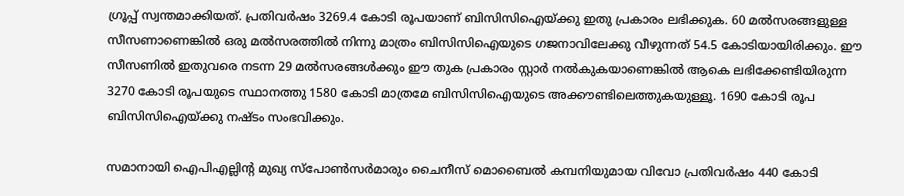ഗ്രൂപ്പ് സ്വന്തമാക്കിയത്. പ്രതിവര്‍ഷം 3269.4 കോടി രൂപയാണ് ബിസിസിഐയ്ക്കു ഇതു പ്രകാരം ലഭിക്കുക. 60 മല്‍സരങ്ങളുള്ള സീസണാണെങ്കില്‍ ഒരു മല്‍സരത്തില്‍ നിന്നു മാത്രം ബിസിസിഐയുടെ ഗജനാവിലേക്കു വീഴുന്നത് 54.5 കോടിയായിരിക്കും. ഈ സീസണില്‍ ഇതുവരെ നടന്ന 29 മല്‍സരങ്ങള്‍ക്കും ഈ തുക പ്രകാരം സ്റ്റാര്‍ നല്‍കുകയാണെങ്കില്‍ ആകെ ലഭിക്കേണ്ടിയിരുന്ന 3270 കോടി രൂപയുടെ സ്ഥാനത്തു 1580 കോടി മാത്രമേ ബിസിസിഐയുടെ അക്കൗണ്ടിലെത്തുകയുള്ളൂ. 1690 കോടി രൂപ ബിസിസിഐയ്ക്കു നഷ്ടം സംഭവിക്കും.

സമാനായി ഐപിഎല്ലിന്റ മുഖ്യ സ്‌പോണ്‍സര്‍മാരും ചൈനീസ് മൊബൈല്‍ കമ്പനിയുമായ വിവോ പ്രതിവര്‍ഷം 440 കോടി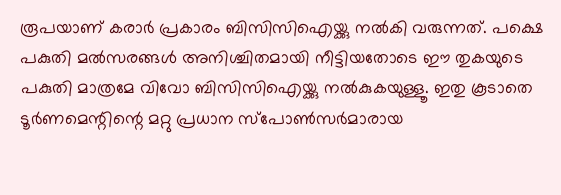രൂപയാണ് കരാര്‍ പ്രകാരം ബിസിസിഐയ്ക്കു നല്‍കി വരുന്നത്. പക്ഷെ പകുതി മല്‍സരങ്ങള്‍ അനിശ്ചിതമായി നീട്ടിയതോടെ ഈ തുകയുടെ പകുതി മാത്രമേ വിവോ ബിസിസിഐയ്ക്കു നല്‍കുകയുള്ളൂ. ഇതു കൂടാതെ ടൂര്‍ണമെന്റിന്റെ മറ്റു പ്രധാന സ്‌പോണ്‍സര്‍മാരായ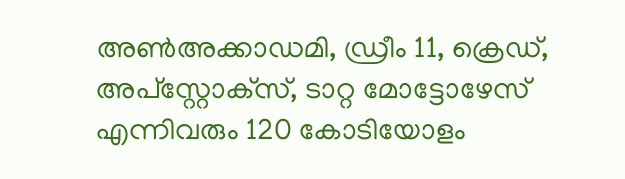അണ്‍അക്കാഡമി, ഡ്രീം 11, ക്രെഡ്, അപ്‌സ്റ്റോക്‌സ്, ടാറ്റ മോട്ടോഴേസ് എന്നിവരും 120 കോടിയോളം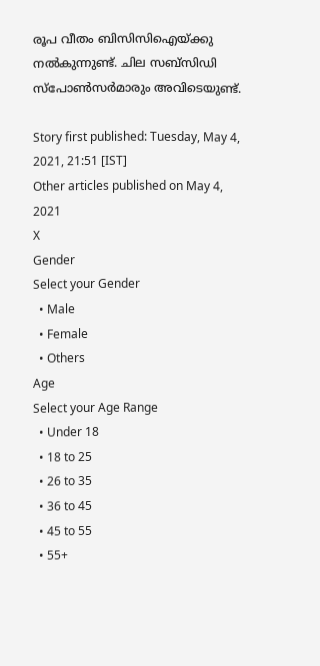രൂപ വീതം ബിസിസിഐയ്ക്കു നല്‍കുന്നുണ്ട്. ചില സബ്‌സിഡി സ്‌പോണ്‍സര്‍മാരും അവിടെയുണ്ട്.

Story first published: Tuesday, May 4, 2021, 21:51 [IST]
Other articles published on May 4, 2021
X
Gender
Select your Gender
  • Male
  • Female
  • Others
Age
Select your Age Range
  • Under 18
  • 18 to 25
  • 26 to 35
  • 36 to 45
  • 45 to 55
  • 55+